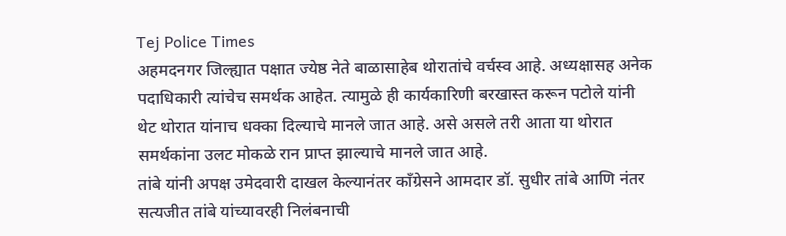Tej Police Times
अहमदनगर जिल्ह्यात पक्षात ज्येष्ठ नेते बाळासाहेब थोरातांचे वर्चस्व आहे. अध्यक्षासह अनेक पदाधिकारी त्यांचेच समर्थक आहेत. त्यामुळे ही कार्यकारिणी बरखास्त करून पटोले यांनी थेट थोरात यांनाच धक्का दिल्याचे मानले जात आहे. असे असले तरी आता या थोरात समर्थकांना उलट मोकळे रान प्राप्त झाल्याचे मानले जात आहे.
तांबे यांनी अपक्ष उमेदवारी दाखल केल्यानंतर काँग्रेसने आमदार डॉ. सुधीर तांबे आणि नंतर सत्यजीत तांबे यांच्यावरही निलंबनाची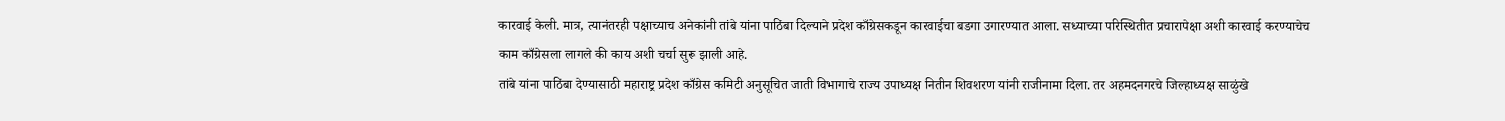कारवाई केली. मात्र, त्यानंतरही पक्षाच्याच अनेकांनी तांबे यांना पाठिंबा दिल्याने प्रदेश काँग्रेसकडून कारवाईचा बडगा उगारण्यात आला. सध्याच्या परिस्थितीत प्रचारापेक्षा अशी कारवाई करण्याचेच काम काँग्रेसला लागले की काय अशी चर्चा सुरू झाली आहे.
तांबे यांना पाठिंबा देण्यासाठी महाराष्ट्र प्रदेश काँग्रेस कमिटी अनुसूचित जाती विभागाचे राज्य उपाध्यक्ष नितीन शिवशरण यांनी राजीनामा दिला. तर अहमदनगरचे जिल्हाध्यक्ष साळुंखे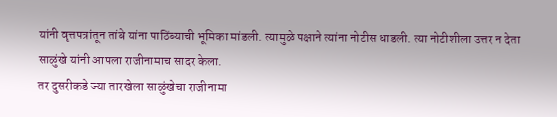यांनी वृत्तपत्रांतून तांबे यांना पाठिंब्याची भूमिका मांडली. त्यामुळे पक्षाने त्यांना नोटीस धाडली. त्या नोटीशीला उत्तर न देता साळुंखे यांनी आपला राजीनामाच सादर केला.
तर दुसरीकडे ज्या तारखेला साळुंखेचा राजीनामा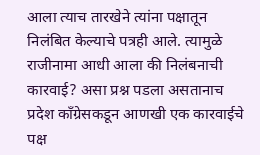आला त्याच तारखेने त्यांना पक्षातून निलंबित केल्याचे पत्रही आले. त्यामुळे राजीनामा आधी आला की निलंबनाची कारवाई? असा प्रश्न पडला असतानाच प्रदेश काँग्रेसकडून आणखी एक कारवाईचे पक्ष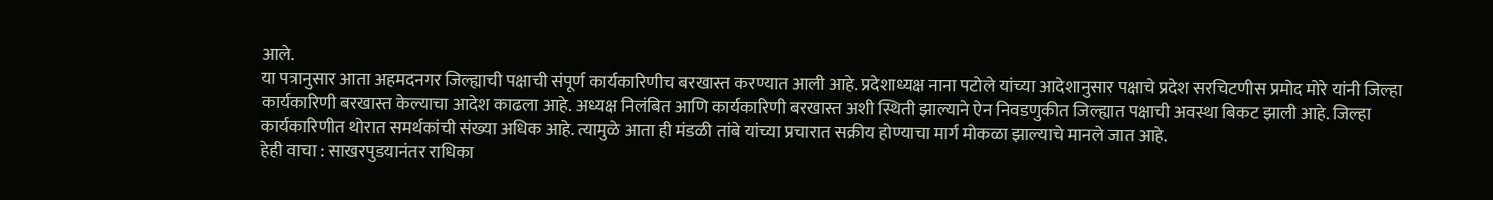आले.
या पत्रानुसार आता अहमदनगर जिल्ह्याची पक्षाची संपूर्ण कार्यकारिणीच बरखास्त करण्यात आली आहे. प्रदेशाध्यक्ष नाना पटोले यांच्या आदेशानुसार पक्षाचे प्रदेश सरचिटणीस प्रमोद मोरे यांनी जिल्हा कार्यकारिणी बरखास्त केल्याचा आदेश काढला आहे. अध्यक्ष निलंबित आणि कार्यकारिणी बरखास्त अशी स्थिती झाल्याने ऐन निवडणुकीत जिल्ह्यात पक्षाची अवस्था बिकट झाली आहे. जिल्हा कार्यकारिणीत थोरात समर्थकांची संख्या अधिक आहे. त्यामुळे आता ही मंडळी तांबे यांच्या प्रचारात सक्रीय होण्याचा मार्ग मोकळा झाल्याचे मानले जात आहे.
हेही वाचा : साखरपुडयानंतर राधिका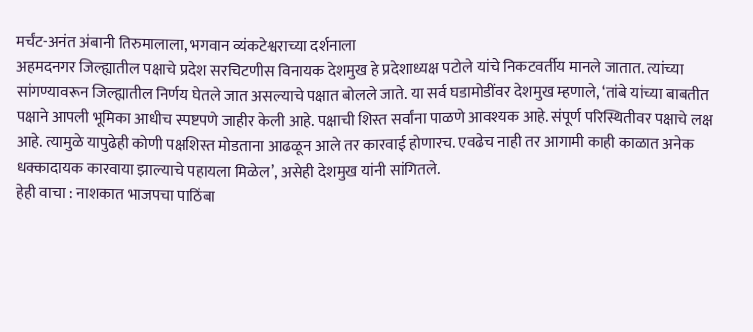मर्चंट-अनंत अंबानी तिरुमालाला, भगवान व्यंकटेश्वराच्या दर्शनाला
अहमदनगर जिल्ह्यातील पक्षाचे प्रदेश सरचिटणीस विनायक देशमुख हे प्रदेशाध्यक्ष पटोले यांचे निकटवर्तीय मानले जातात. त्यांच्या सांगण्यावरून जिल्ह्यातील निर्णय घेतले जात असल्याचे पक्षात बोलले जाते. या सर्व घडामोडींवर देशमुख म्हणाले, ‘तांबे यांच्या बाबतीत पक्षाने आपली भूमिका आधीच स्पष्टपणे जाहीर केली आहे. पक्षाची शिस्त सर्वांना पाळणे आवश्यक आहे. संपूर्ण परिस्थितीवर पक्षाचे लक्ष आहे. त्यामुळे यापुढेही कोणी पक्षशिस्त मोडताना आढळून आले तर कारवाई होणारच. एवढेच नाही तर आगामी काही काळात अनेक धक्कादायक कारवाया झाल्याचे पहायला मिळेल’, असेही देशमुख यांनी सांगितले.
हेही वाचा : नाशकात भाजपचा पाठिंबा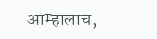आम्हालाच,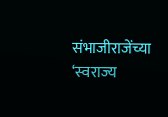संभाजीराजेंच्या ‘स्वराज्य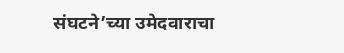संघटने’च्या उमेदवाराचा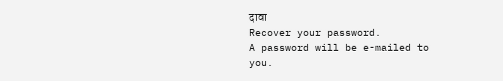दावा
Recover your password.
A password will be e-mailed to you.